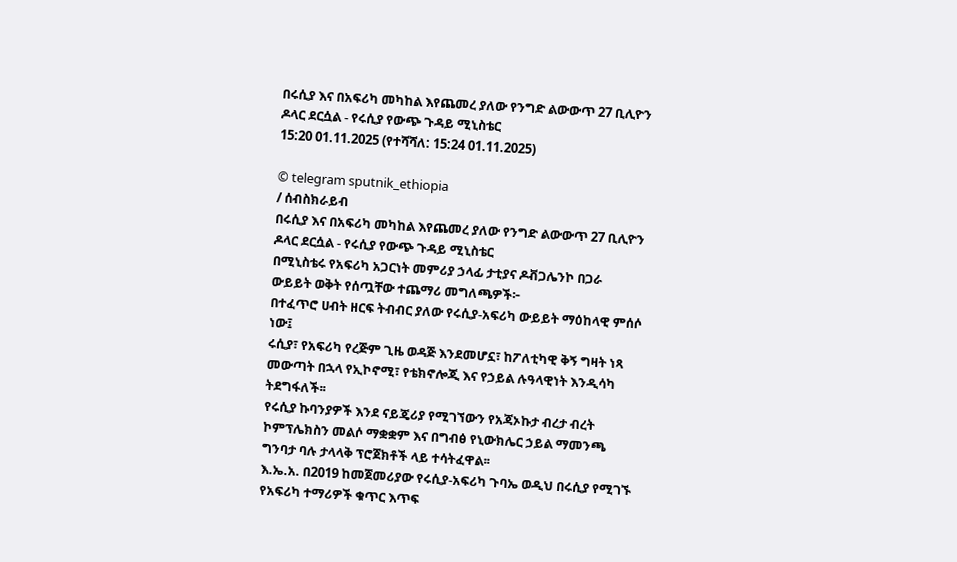በሩሲያ እና በአፍሪካ መካከል እየጨመረ ያለው የንግድ ልውውጥ 27 ቢሊዮን ዶላር ደርሷል - የሩሲያ የውጭ ጉዳይ ሚኒስቴር
15:20 01.11.2025 (የተሻሻለ: 15:24 01.11.2025)

© telegram sputnik_ethiopia
/ ሰብስክራይብ
በሩሲያ እና በአፍሪካ መካከል እየጨመረ ያለው የንግድ ልውውጥ 27 ቢሊዮን ዶላር ደርሷል - የሩሲያ የውጭ ጉዳይ ሚኒስቴር
በሚኒስቴሩ የአፍሪካ አጋርነት መምሪያ ኃላፊ ታቲያና ዶቭጋሌንኮ በጋራ ውይይት ወቅት የሰጧቸው ተጨማሪ መግለጫዎች፦
በተፈጥሮ ሀብት ዘርፍ ትብብር ያለው የሩሲያ-አፍሪካ ውይይት ማዕከላዊ ምሰሶ ነው፤
ሩሲያ፣ የአፍሪካ የረጅም ጊዜ ወዳጅ እንደመሆኗ፣ ከፖለቲካዊ ቅኝ ግዛት ነጻ መውጣት በኋላ የኢኮኖሚ፣ የቴክኖሎጂ እና የኃይል ሉዓላዊነት እንዲሳካ ትደግፋለች፡፡
የሩሲያ ኩባንያዎች እንደ ናይጄሪያ የሚገኘውን የአጃኦኩታ ብረታ ብረት ኮምፕሌክስን መልሶ ማቋቋም እና በግብፅ የኒውክሌር ኃይል ማመንጫ ግንባታ ባሉ ታላላቅ ፕሮጀክቶች ላይ ተሳትፈዋል፡፡
እ.ኤ.አ. በ2019 ከመጀመሪያው የሩሲያ-አፍሪካ ጉባኤ ወዲህ በሩሲያ የሚገኙ የአፍሪካ ተማሪዎች ቁጥር እጥፍ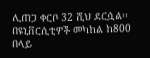ሊጠጋ ቀርቦ 32 ሺህ ደርሷል፡፡ በዩኒቨርሲቲዎች መካከል ከ800 በላይ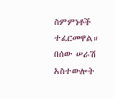ስምምነቶች ተፈርመዋል።
በሰው ሠራሽ አስተውሎት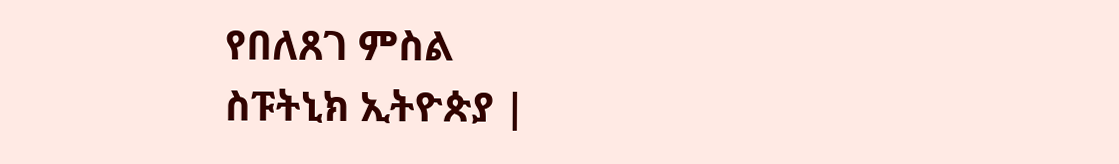የበለጸገ ምስል
ስፑትኒክ ኢትዮጵያ |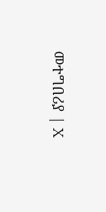መተግበሪያ | X